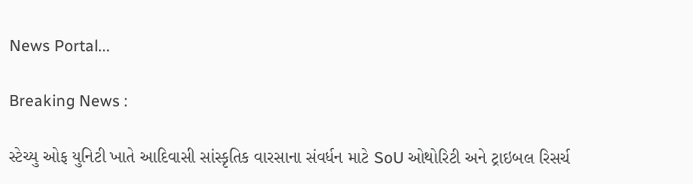News Portal...

Breaking News :

સ્ટેચ્યુ ઓફ યુનિટી ખાતે આદિવાસી સાંસ્કૃતિક વારસાના સંવર્ધન માટે SoU ઓથોરિટી અને ટ્રાઇબલ રિસર્ચ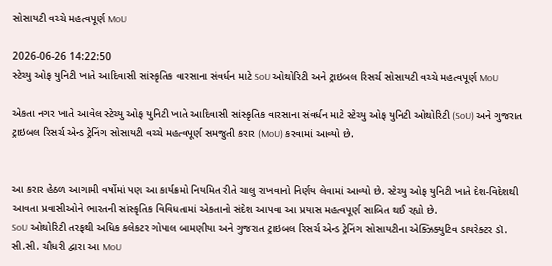સોસાયટી વચ્ચે મહત્વપૂર્ણ MoU

2026-06-26 14:22:50
સ્ટેચ્યુ ઓફ યુનિટી ખાતે આદિવાસી સાંસ્કૃતિક વારસાના સંવર્ધન માટે SoU ઓથોરિટી અને ટ્રાઇબલ રિસર્ચ સોસાયટી વચ્ચે મહત્વપૂર્ણ MoU

એકતા નગર ખાતે આવેલ સ્ટેચ્યુ ઓફ યુનિટી ખાતે આદિવાસી સાંસ્કૃતિક વારસાના સંવર્ધન માટે સ્ટેચ્યુ ઓફ યુનિટી ઓથોરિટી (SoU) અને ગુજરાત ટ્રાઇબલ રિસર્ચ એન્ડ ટ્રેનિંગ સોસાયટી વચ્ચે મહત્વપૂર્ણ સમજુતી કરાર (MoU) કરવામાં આવ્યો છે.


આ કરાર હેઠળ આગામી વર્ષોમાં પણ આ કાર્યક્રમો નિયમિત રીતે ચાલુ રાખવાનો નિર્ણય લેવામાં આવ્યો છે. સ્ટેચ્યુ ઓફ યુનિટી ખાતે દેશ-વિદેશથી આવતા પ્રવાસીઓને ભારતની સાંસ્કૃતિક વિવિધતામાં એકતાનો સંદેશ આપવા આ પ્રયાસ મહત્વપૂર્ણ સાબિત થઈ રહ્યો છે.
SoU ઓથોરિટી તરફથી અધિક કલેકટર ગોપાલ બામણીયા અને ગુજરાત ટ્રાઇબલ રિસર્ચ એન્ડ ટ્રેનિંગ સોસાયટીના એક્ઝિક્યુટિવ ડાયરેક્ટર ડૉ. સી.સી. ચૌધરી દ્વારા આ MoU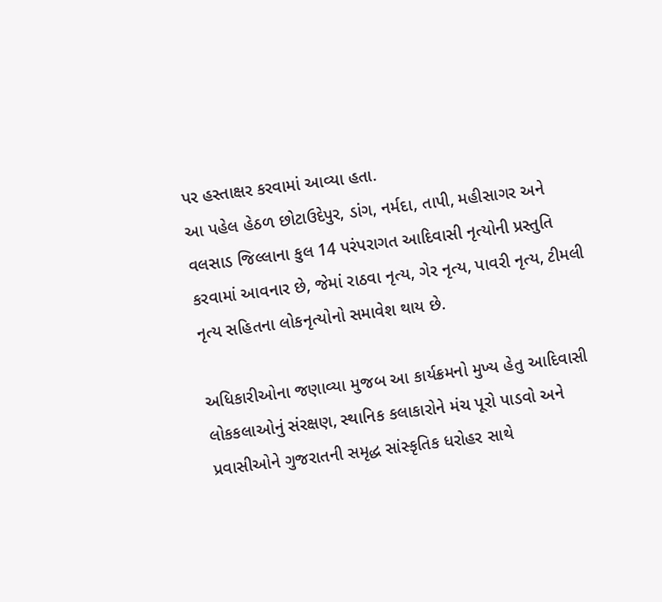પર હસ્તાક્ષર કરવામાં આવ્યા હતા.
આ પહેલ હેઠળ છોટાઉદેપુર, ડાંગ, નર્મદા, તાપી, મહીસાગર અને વલસાડ જિલ્લાના કુલ 14 પરંપરાગત આદિવાસી નૃત્યોની પ્રસ્તુતિ કરવામાં આવનાર છે, જેમાં રાઠવા નૃત્ય, ગેર નૃત્ય, પાવરી નૃત્ય, ટીમલી નૃત્ય સહિતના લોકનૃત્યોનો સમાવેશ થાય છે.

અધિકારીઓના જણાવ્યા મુજબ આ કાર્યક્રમનો મુખ્ય હેતુ આદિવાસી લોકકલાઓનું સંરક્ષણ, સ્થાનિક કલાકારોને મંચ પૂરો પાડવો અને પ્રવાસીઓને ગુજરાતની સમૃદ્ધ સાંસ્કૃતિક ધરોહર સાથે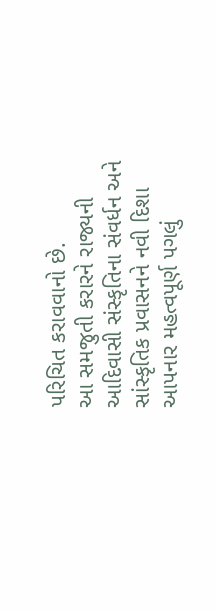પરિચિત કરાવવાનો છે.
આ સમજુતી કરારને રાજ્યની આદિવાસી સંસ્કૃતિના સંવર્ધન અને સાંસ્કૃતિક પ્રવાસનને નવી દિશા આપનાર મહત્વપૂર્ણ પગલું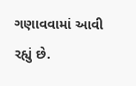ગણાવવામાં આવી રહ્યું છે.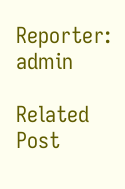Reporter: admin

Related Post